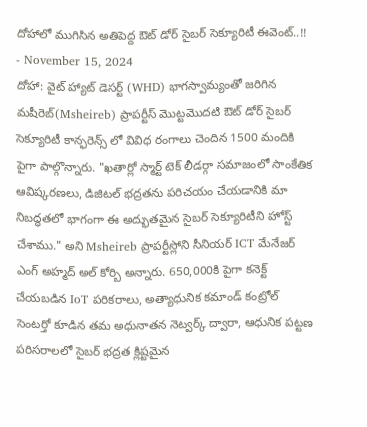దోహాలో ముగిసిన అతిపెద్ద ఔట్ డోర్ సైబర్ సెక్యూరిటీ ఈవెంట్..!!
- November 15, 2024
దోహా: వైట్ హ్యాట్ డెసర్ట్ (WHD) భాగస్వామ్యంతో జరిగిన మషీరెబ్(Msheireb) ప్రాపర్టీస్ మొట్టమొదటి ఔట్ డోర్ సైబర్ సెక్యూరిటీ కాన్ఫరెన్స్ లో వివిధ రంగాలు చెందిన 1500 మందికి పైగా పాల్గొన్నారు. "ఖతార్లో స్మార్ట్ టెక్ లీడర్గా సమాజంలో సాంకేతిక ఆవిష్కరణలు, డిజిటల్ భద్రతను పరిచయం చేయడానికి మా నిబద్ధతలో భాగంగా ఈ అద్భుతమైన సైబర్ సెక్యూరిటీని హోస్ట్ చేశాము." అని Msheireb ప్రాపర్టీస్లోని సీనియర్ ICT మేనేజర్ ఎంగ్ అహ్మద్ అల్ కోర్బి అన్నారు. 650,000కి పైగా కనెక్ట్ చేయబడిన IoT పరికరాలు, అత్యాధునిక కమాండ్ కంట్రోల్ సెంటర్తో కూడిన తమ అధునాతన నెట్వర్క్ ద్వారా, ఆధునిక పట్టణ పరిసరాలలో సైబర్ భద్రత క్లిష్టమైన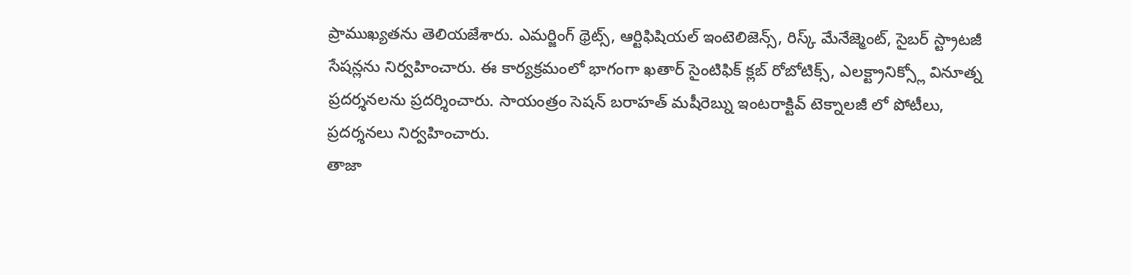ప్రాముఖ్యతను తెలియజేశారు. ఎమర్జింగ్ థ్రెట్స్, ఆర్టిఫిషియల్ ఇంటెలిజెన్స్, రిస్క్ మేనేజ్మెంట్, సైబర్ స్ట్రాటజీ సేషన్లను నిర్వహించారు. ఈ కార్యక్రమంలో భాగంగా ఖతార్ సైంటిఫిక్ క్లబ్ రోబోటిక్స్, ఎలక్ట్రానిక్స్లో వినూత్న ప్రదర్శనలను ప్రదర్శించారు. సాయంత్రం సెషన్ బరాహత్ మషీరెబ్ను ఇంటరాక్టివ్ టెక్నాలజీ లో పోటీలు, ప్రదర్శనలు నిర్వహించారు.
తాజా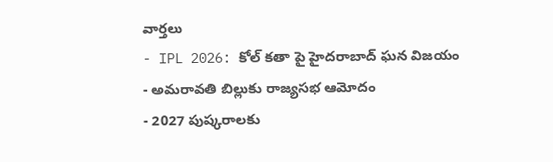వార్తలు
- IPL 2026: కోల్ కతా పై హైదరాబాద్ ఘన విజయం
- అమరావతి బిల్లుకు రాజ్యసభ ఆమోదం
- 2027 పుష్కరాలకు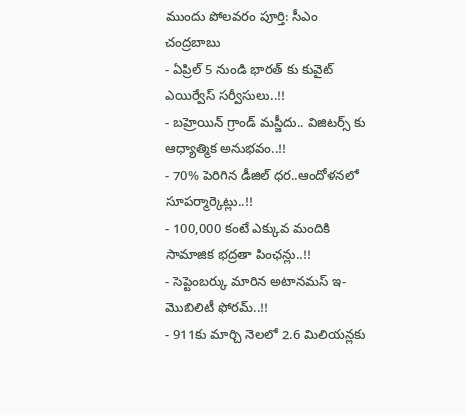ముందు పోలవరం పూర్తి: సీఎం చంద్రబాబు
- ఏప్రిల్ 5 నుండి భారత్ కు కువైట్ ఎయిర్వేస్ సర్వీసులు..!!
- బహ్రెయిన్ గ్రాండ్ మస్జీదు.. విజిటర్స్ కు ఆధ్యాత్మిక అనుభవం..!!
- 70% పెరిగిన డీజిల్ ధర..ఆందోళనలో సూపర్మార్కెట్లు..!!
- 100,000 కంటే ఎక్కువ మందికి సామాజిక భద్రతా పింఛన్లు..!!
- సెప్టెంబర్కు మారిన అటానమస్ ఇ-మొబిలిటీ ఫోరమ్..!!
- 911కు మార్చి నెలలో 2.6 మిలియన్లకు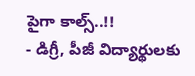పైగా కాల్స్..!!
- డిగ్రీ, పీజీ విద్యార్థులకు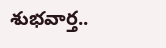శుభవార్త..